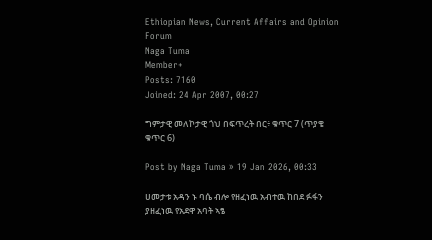Ethiopian News, Current Affairs and Opinion Forum
Naga Tuma
Member+
Posts: 7160
Joined: 24 Apr 2007, 00:27

ግምታዊ መለኮታዊ ጎህ በፍጥረት በር፥ ቁጥር 7 (ጥያቄ ቁጥር 6)

Post by Naga Tuma » 19 Jan 2026, 00:33

ሀመታቱ አዳን ኑ ባሴ ብሎ የዘፈነዉ አብተዉ ከበደ ፉፋን ያዘፈነዉ የአደዋ አባት ኣፄ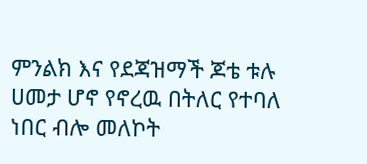ምንልክ እና የደጃዝማች ጆቴ ቱሉ ሀመታ ሆኖ የኖረዉ በትለር የተባለ ነበር ብሎ መለኮት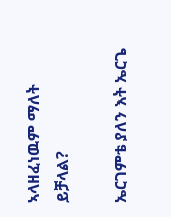ኣላዘፈነዉም ማለት ይቻላል?

ኤርገምቴ ያለን እት ኤርጌ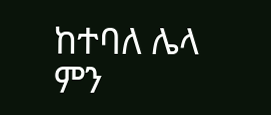ከተባለ ሌላ ምን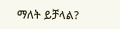ማለት ይቻላል?